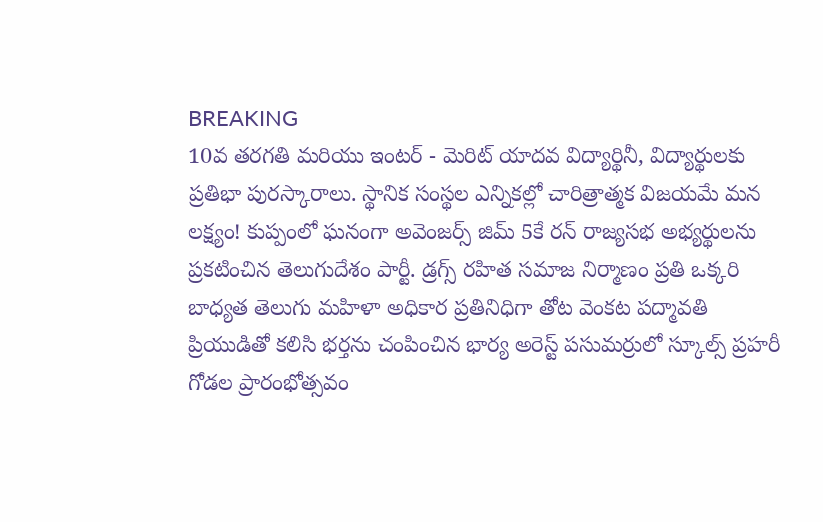BREAKING
10వ తరగతి మరియు ఇంటర్ - మెరిట్ యాదవ విద్యార్థినీ, విద్యార్థులకు ప్రతిభా పురస్కారాలు. స్థానిక సంస్థల ఎన్నికల్లో చారిత్రాత్మక విజయమే మన లక్ష్యం! కుప్పంలో ఘనంగా అవెంజర్స్ జిమ్ 5కే రన్ రాజ్యసభ అభ్యర్థులను ప్రకటించిన తెలుగుదేశం పార్టీ. డ్రగ్స్ రహిత సమాజ నిర్మాణం ప్రతి ఒక్కరి బాధ్యత తెలుగు మహిళా అధికార ప్రతినిధిగా తోట వెంకట పద్మావతి ప్రియుడితో కలిసి భర్తను చంపించిన భార్య అరెస్ట్ పసుమర్రులో స్కూల్స్ ప్రహరీ గోడల ప్రారంభోత్సవం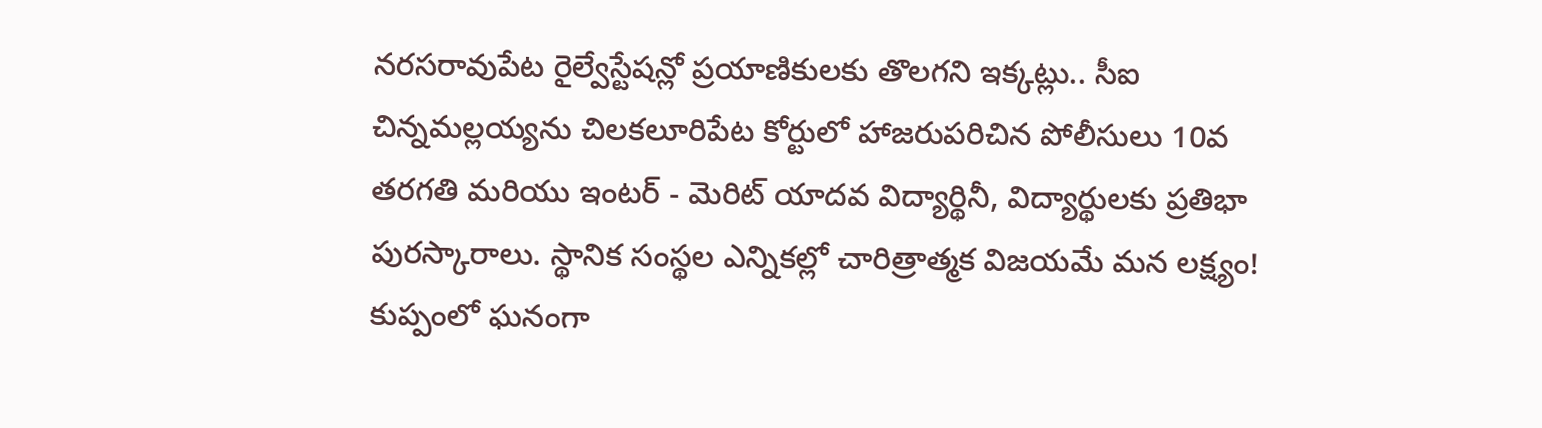నరసరావుపేట రైల్వేస్టేషన్లో ప్రయాణికులకు తొలగని ఇక్కట్లు.. సీఐ చిన్నమల్లయ్యను చిలకలూరిపేట కోర్టులో హాజరుపరిచిన పోలీసులు 10వ తరగతి మరియు ఇంటర్ - మెరిట్ యాదవ విద్యార్థినీ, విద్యార్థులకు ప్రతిభా పురస్కారాలు. స్థానిక సంస్థల ఎన్నికల్లో చారిత్రాత్మక విజయమే మన లక్ష్యం! కుప్పంలో ఘనంగా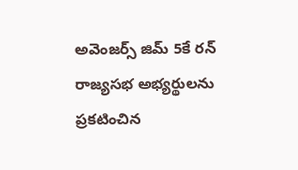అవెంజర్స్ జిమ్ 5కే రన్ రాజ్యసభ అభ్యర్థులను ప్రకటించిన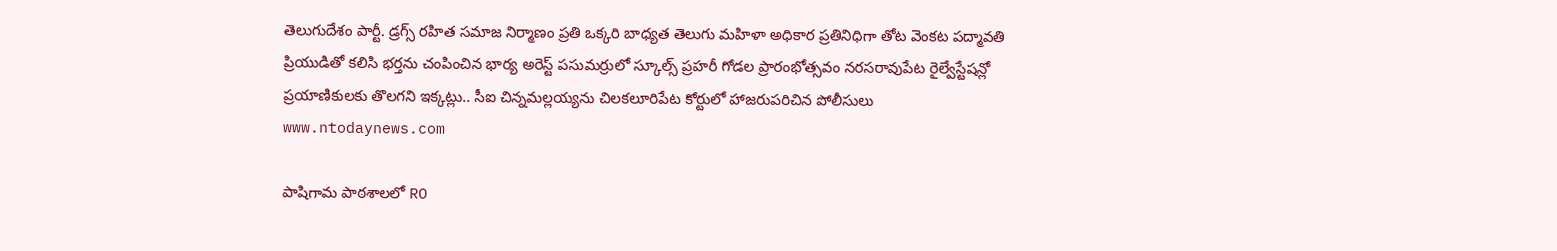తెలుగుదేశం పార్టీ. డ్రగ్స్ రహిత సమాజ నిర్మాణం ప్రతి ఒక్కరి బాధ్యత తెలుగు మహిళా అధికార ప్రతినిధిగా తోట వెంకట పద్మావతి ప్రియుడితో కలిసి భర్తను చంపించిన భార్య అరెస్ట్ పసుమర్రులో స్కూల్స్ ప్రహరీ గోడల ప్రారంభోత్సవం నరసరావుపేట రైల్వేస్టేషన్లో ప్రయాణికులకు తొలగని ఇక్కట్లు.. సీఐ చిన్నమల్లయ్యను చిలకలూరిపేట కోర్టులో హాజరుపరిచిన పోలీసులు
www.ntodaynews.com

పాషిగామ పాఠశాలలో RO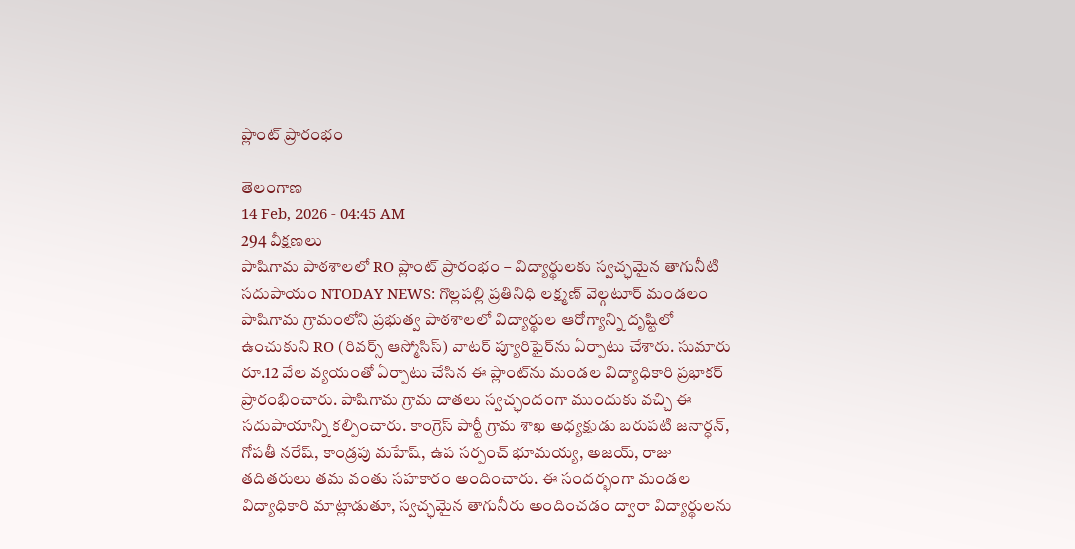ప్లాంట్ ప్రారంభం

తెలంగాణ
14 Feb, 2026 - 04:45 AM
294 వీక్షణలు
పాషిగామ పాఠశాలలో RO ప్లాంట్ ప్రారంభం – విద్యార్థులకు స్వచ్ఛమైన తాగునీటి సదుపాయం NTODAY NEWS: గొల్లపల్లి ప్రతినిధి లక్ష్మణ్ వెల్గటూర్ మండలం పాషిగామ గ్రామంలోని ప్రభుత్వ పాఠశాలలో విద్యార్థుల ఆరోగ్యాన్ని దృష్టిలో ఉంచుకుని RO (రివర్స్ ఆస్మోసిస్) వాటర్ ప్యూరిఫైర్‌ను ఏర్పాటు చేశారు. సుమారు రూ.12 వేల వ్యయంతో ఏర్పాటు చేసిన ఈ ప్లాంట్‌ను మండల విద్యాధికారి ప్రభాకర్ ప్రారంభించారు. పాషిగామ గ్రామ దాతలు స్వచ్ఛందంగా ముందుకు వచ్చి ఈ సదుపాయాన్ని కల్పించారు. కాంగ్రెస్ పార్టీ గ్రామ శాఖ అధ్యక్షుడు బరుపటి జనార్ధన్, గోపతీ నరేష్, కాండ్రపు మహేష్, ఉప సర్పంచ్ భూమయ్య, అజయ్, రాజు తదితరులు తమ వంతు సహకారం అందించారు. ఈ సందర్భంగా మండల విద్యాధికారి మాట్లాడుతూ, స్వచ్ఛమైన తాగునీరు అందించడం ద్వారా విద్యార్థులను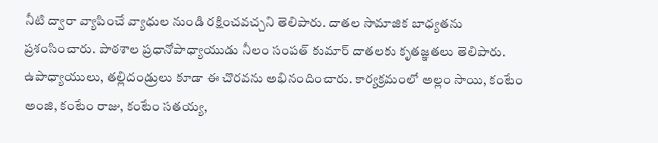నీటి ద్వారా వ్యాపించే వ్యాధుల నుండి రక్షించవచ్చని తెలిపారు. దాతల సామాజిక బాధ్యతను ప్రశంసించారు. పాఠశాల ప్రధానోపాధ్యాయుడు నీలం సంపత్ కుమార్ దాతలకు కృతజ్ఞతలు తెలిపారు. ఉపాధ్యాయులు, తల్లిదండ్రులు కూడా ఈ చొరవను అభినందించారు. కార్యక్రమంలో అల్లం సాయి, కంటేం అంజి, కంటేం రాజు, కంటేం సతయ్య,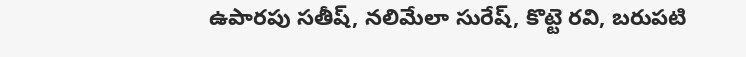ఉపారపు సతీష్, నలిమేలా సురేష్, కొట్టె రవి, బరుపటి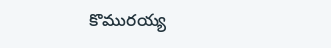కొమురయ్య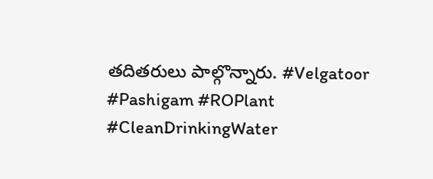తదితరులు పాల్గొన్నారు. #Velgatoor #Pashigam #ROPlant #CleanDrinkingWater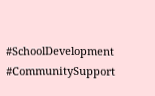#SchoolDevelopment #CommunitySupport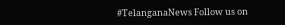#TelanganaNews Follow us on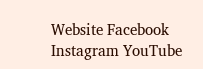Website Facebook Instagram YouTube